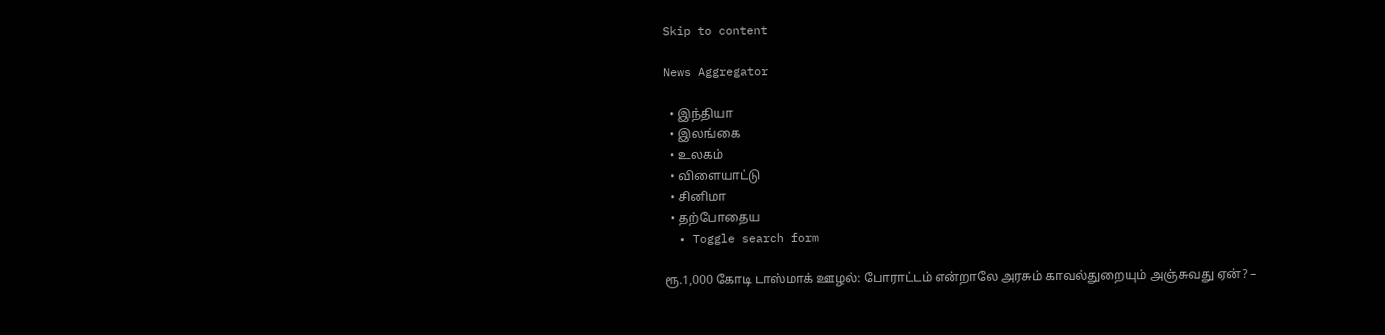Skip to content

News Aggregator

  • இந்தியா
  • இலங்கை
  • உலகம்
  • விளையாட்டு
  • சினிமா
  • தற்போதைய
  • Toggle search form

ரூ.1,000 கோடி டாஸ்மாக் ஊழல்: போராட்டம் என்றாலே அரசும் காவல்துறையும் அஞ்சுவது ஏன்? –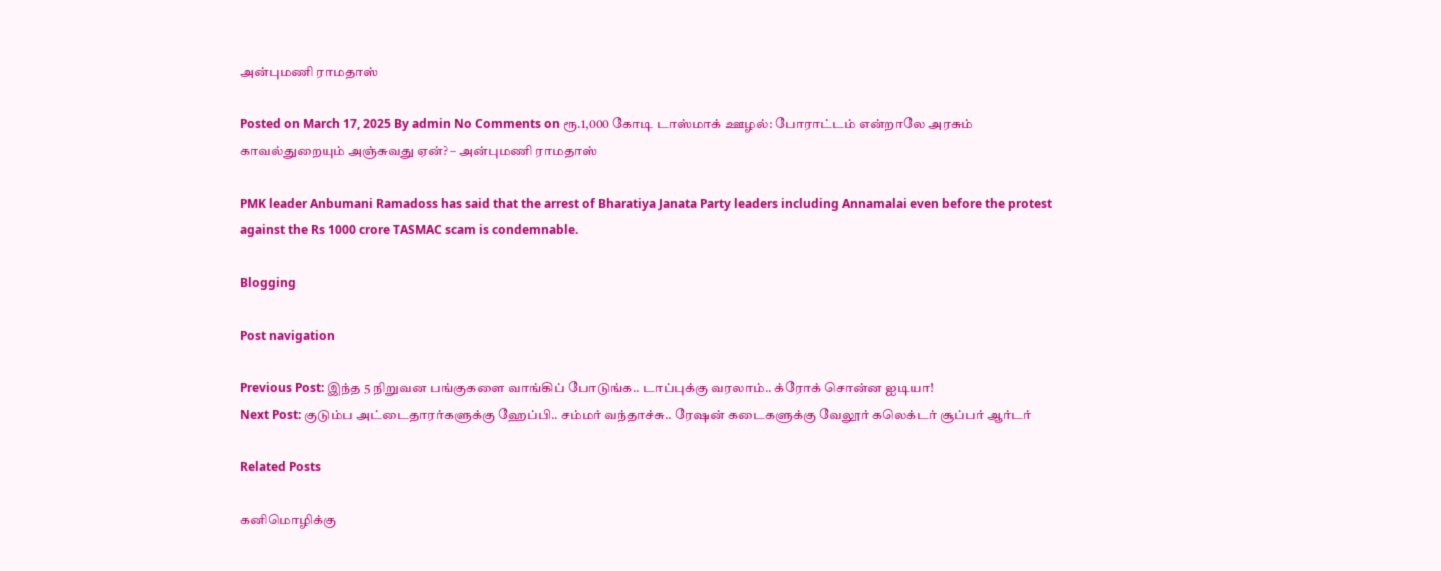அன்புமணி ராமதாஸ்

Posted on March 17, 2025 By admin No Comments on ரூ.1,000 கோடி டாஸ்மாக் ஊழல்: போராட்டம் என்றாலே அரசும் காவல்துறையும் அஞ்சுவது ஏன்? – அன்புமணி ராமதாஸ்

PMK leader Anbumani Ramadoss has said that the arrest of Bharatiya Janata Party leaders including Annamalai even before the protest against the Rs 1000 crore TASMAC scam is condemnable.

Blogging

Post navigation

Previous Post: இந்த 5 நிறுவன பங்குகளை வாங்கிப் போடுங்க.. டாப்புக்கு வரலாம்.. க்ரோக் சொன்ன ஐடியா!
Next Post: குடும்ப அட்டைதாரர்களுக்கு ஹேப்பி.. சம்மர் வந்தாச்சு.. ரேஷன் கடைகளுக்கு வேலூர் கலெக்டர் சூப்பர் ஆர்டர்

Related Posts

கனிமொழிக்கு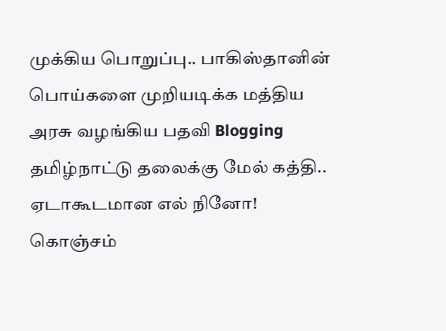முக்கிய பொறுப்பு.. பாகிஸ்தானின் பொய்களை முறியடிக்க மத்திய அரசு வழங்கிய பதவி Blogging
தமிழ்நாட்டு தலைக்கு மேல் கத்தி.. ஏடாகூடமான எல் நினோ! கொஞ்சம்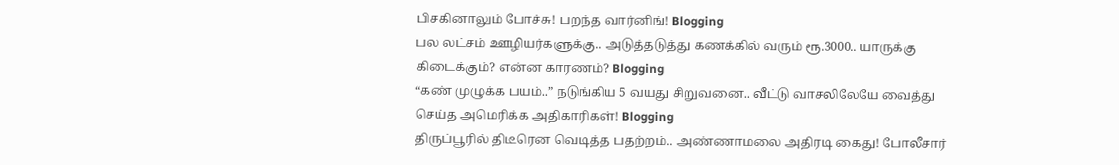பிசகினாலும் போச்சு! பறந்த வார்னிங்! Blogging
பல லட்சம் ஊழியர்களுக்கு.. அடுத்தடுத்து கணக்கில் வரும் ரூ.3000.. யாருக்கு கிடைக்கும்? என்ன காரணம்? Blogging
“கண் முழுக்க பயம்..” நடுங்கிய 5 வயது சிறுவனை.. வீட்டு வாசலிலேயே வைத்து செய்த அமெரிக்க அதிகாரிகள்! Blogging
திருப்பூரில் திடீரென வெடித்த பதற்றம்.. அண்ணாமலை அதிரடி கைது! போலீசார்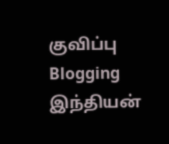குவிப்பு Blogging
இந்தியன்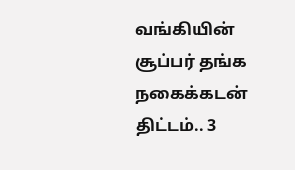வங்கியின் சூப்பர் தங்க நகைக்கடன் திட்டம்.. 3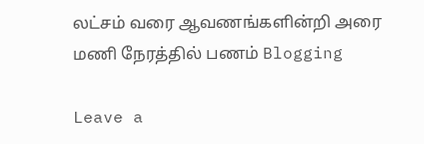லட்சம் வரை ஆவணங்களின்றி அரை மணி நேரத்தில் பணம் Blogging

Leave a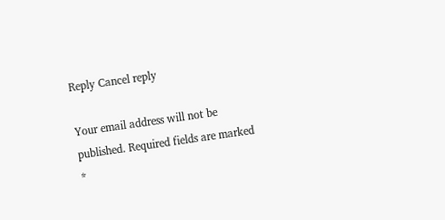Reply Cancel reply

Your email address will not be published. Required fields are marked *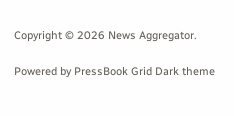Copyright © 2026 News Aggregator.

Powered by PressBook Grid Dark theme